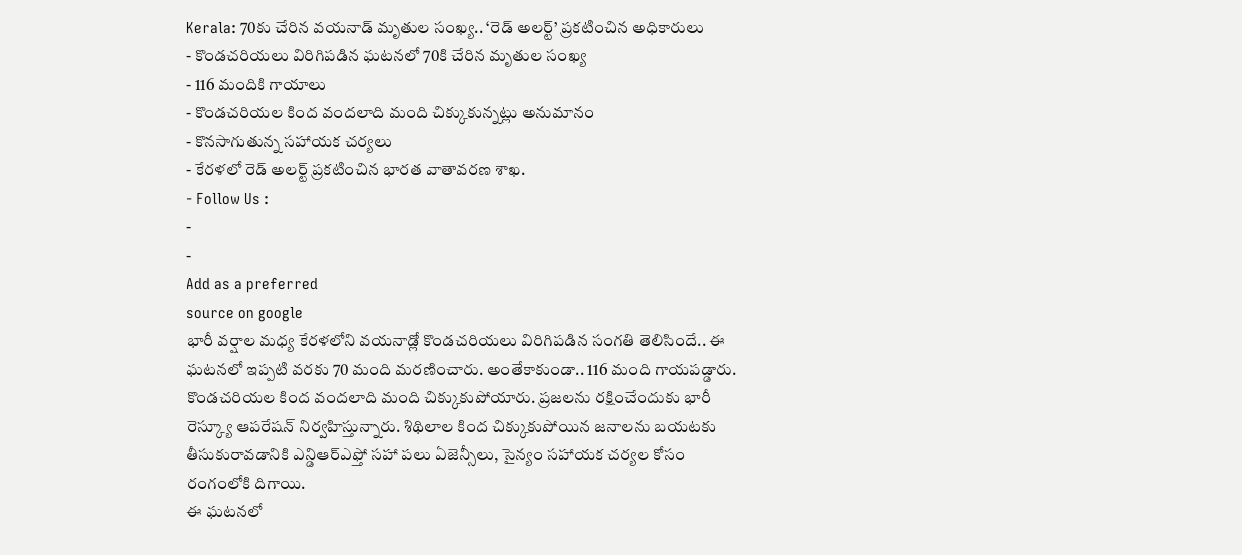Kerala: 70కు చేరిన వయనాడ్ మృతుల సంఖ్య.. ‘రెడ్ అలర్ట్’ ప్రకటించిన అధికారులు
- కొండచరియలు విరిగిపడిన ఘటనలో 70కి చేరిన మృతుల సంఖ్య
- 116 మందికి గాయాలు
- కొండచరియల కింద వందలాది మంది చిక్కుకున్నట్లు అనుమానం
- కొనసాగుతున్న సహాయక చర్యలు
- కేరళలో రెడ్ అలర్ట్ ప్రకటించిన భారత వాతావరణ శాఖ.
- Follow Us :
-
-
Add as a preferred
source on google
భారీ వర్షాల మధ్య కేరళలోని వయనాడ్లో కొండచరియలు విరిగిపడిన సంగతి తెలిసిందే.. ఈ ఘటనలో ఇప్పటి వరకు 70 మంది మరణించారు. అంతేకాకుండా.. 116 మంది గాయపడ్డారు. కొండచరియల కింద వందలాది మంది చిక్కుకుపోయారు. ప్రజలను రక్షించేందుకు భారీ రెస్క్యూ ఆపరేషన్ నిర్వహిస్తున్నారు. శిథిలాల కింద చిక్కుకుపోయిన జనాలను బయటకు తీసుకురావడానికి ఎన్డిఆర్ఎఫ్తో సహా పలు ఏజెన్సీలు, సైన్యం సహాయక చర్యల కోసం రంగంలోకి దిగాయి.
ఈ ఘటనలో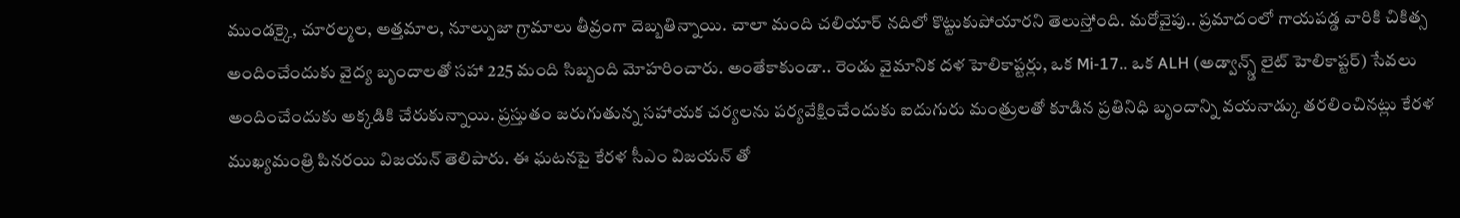ముండక్కై, చూరల్మల, అత్తమాల, నూల్పుజా గ్రామాలు తీవ్రంగా దెబ్బతిన్నాయి. చాలా మంది చలియార్ నదిలో కొట్టుకుపోయారని తెలుస్తోంది. మరోవైపు.. ప్రమాదంలో గాయపడ్డ వారికి చికిత్స అందించేందుకు వైద్య బృందాలతో సహా 225 మంది సిబ్బంది మోహరించారు. అంతేకాకుండా.. రెండు వైమానిక దళ హెలికాప్టర్లు, ఒక Mi-17.. ఒక ALH (అడ్వాన్స్డ్ లైట్ హెలికాప్టర్) సేవలు అందించేందుకు అక్కడికి చేరుకున్నాయి. ప్రస్తుతం జరుగుతున్న సహాయక చర్యలను పర్యవేక్షించేందుకు ఐదుగురు మంత్రులతో కూడిన ప్రతినిధి బృందాన్ని వయనాడ్కు తరలించినట్లు కేరళ ముఖ్యమంత్రి పినరయి విజయన్ తెలిపారు. ఈ ఘటనపై కేరళ సీఎం విజయన్ తో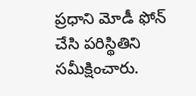ప్రధాని మోడీ ఫోన్ చేసి పరిస్థితిని సమీక్షించారు.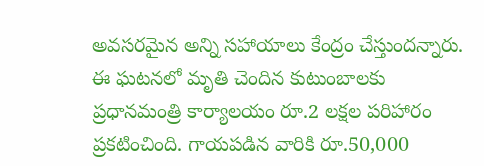అవసరమైన అన్ని సహాయాలు కేంద్రం చేస్తుందన్నారు. ఈ ఘటనలో మృతి చెందిన కుటుంబాలకు ప్రధానమంత్రి కార్యాలయం రూ.2 లక్షల పరిహారం ప్రకటించింది. గాయపడిన వారికి రూ.50,000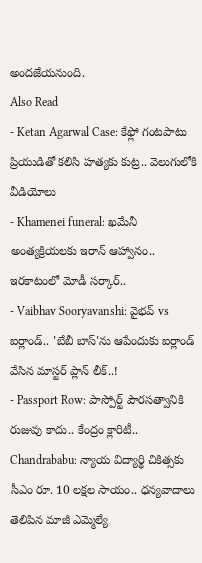అందజేయనుంది.
Also Read
- Ketan Agarwal Case: కేఫ్లో గంటపాటు ప్రియుడితో కలిసి హత్యకు కుట్ర.. వెలుగులోకి వీడియోలు
- Khamenei funeral: ఖమేనీ అంత్యక్రియలకు ఇరాన్ ఆహ్వానం.. ఇరకాటంలో మోడీ సర్కార్..
- Vaibhav Sooryavanshi: వైభవ్ vs ఐర్లాండ్.. 'బేబీ బాస్'ను ఆపేందుకు ఐర్లాండ్ వేసిన మాస్టర్ ప్లాన్ లీక్..!
- Passport Row: పాస్పోర్ట్ పౌరసత్వానికి రుజువు కాదు.. కేంద్రం క్లారిటీ..
Chandrababu: న్యాయ విద్యార్థి చికిత్సకు సీఎం రూ. 10 లక్షల సాయం.. ధన్యవాదాలు తెలిపిన మాజీ ఎమ్మెల్యే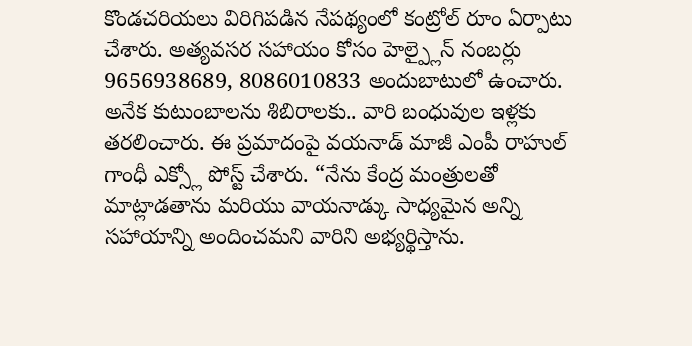కొండచరియలు విరిగిపడిన నేపథ్యంలో కంట్రోల్ రూం ఏర్పాటు చేశారు. అత్యవసర సహాయం కోసం హెల్ప్లైన్ నంబర్లు 9656938689, 8086010833 అందుబాటులో ఉంచారు. అనేక కుటుంబాలను శిబిరాలకు.. వారి బంధువుల ఇళ్లకు తరలించారు. ఈ ప్రమాదంపై వయనాడ్ మాజీ ఎంపీ రాహుల్ గాంధీ ఎక్స్లో పోస్ట్ చేశారు. “నేను కేంద్ర మంత్రులతో మాట్లాడతాను మరియు వాయనాడ్కు సాధ్యమైన అన్ని సహాయాన్ని అందించమని వారిని అభ్యర్థిస్తాను.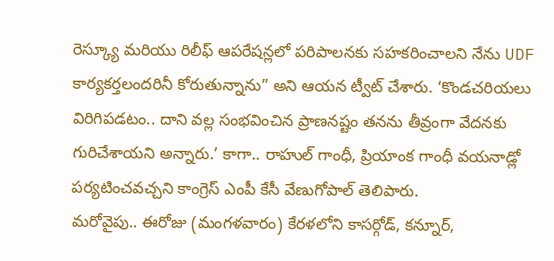రెస్క్యూ మరియు రిలీఫ్ ఆపరేషన్లలో పరిపాలనకు సహకరించాలని నేను UDF కార్యకర్తలందరినీ కోరుతున్నాను” అని ఆయన ట్వీట్ చేశారు. ‘కొండచరియలు విరిగిపడటం.. దాని వల్ల సంభవించిన ప్రాణనష్టం తనను తీవ్రంగా వేదనకు గురిచేశాయని అన్నారు.’ కాగా.. రాహుల్ గాంధీ, ప్రియాంక గాంధీ వయనాడ్లో పర్యటించవచ్చని కాంగ్రెస్ ఎంపీ కేసీ వేణుగోపాల్ తెలిపారు.
మరోవైపు.. ఈరోజు (మంగళవారం) కేరళలోని కాసర్గోడ్, కన్నూర్,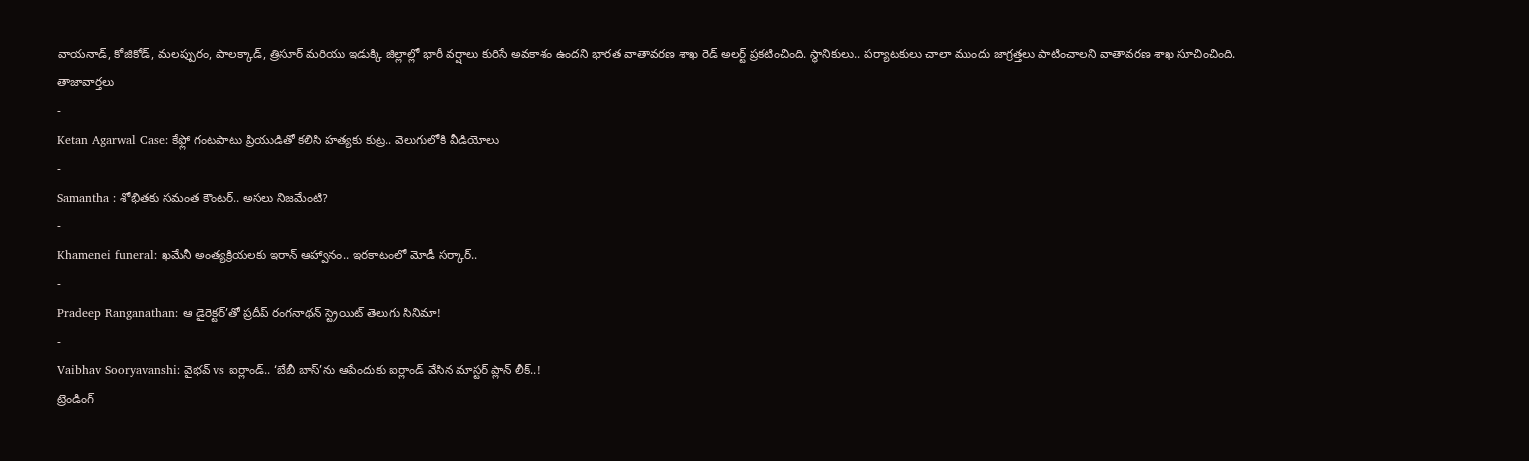వాయనాడ్, కోజికోడ్, మలప్పురం, పాలక్కాడ్, త్రిసూర్ మరియు ఇడుక్కి జిల్లాల్లో భారీ వర్షాలు కురిసే అవకాశం ఉందని భారత వాతావరణ శాఖ రెడ్ అలర్ట్ ప్రకటించింది. స్థానికులు.. పర్యాటకులు చాలా ముందు జాగ్రత్తలు పాటించాలని వాతావరణ శాఖ సూచించింది.
తాజావార్తలు
-
Ketan Agarwal Case: కేఫ్లో గంటపాటు ప్రియుడితో కలిసి హత్యకు కుట్ర.. వెలుగులోకి వీడియోలు
-
Samantha : శోభితకు సమంత కౌంటర్.. అసలు నిజమేంటి?
-
Khamenei funeral: ఖమేనీ అంత్యక్రియలకు ఇరాన్ ఆహ్వానం.. ఇరకాటంలో మోడీ సర్కార్..
-
Pradeep Ranganathan: ఆ డైరెక్టర్’తో ప్రదీప్ రంగనాథన్ స్ట్రెయిట్ తెలుగు సినిమా!
-
Vaibhav Sooryavanshi: వైభవ్ vs ఐర్లాండ్.. ‘బేబీ బాస్’ను ఆపేందుకు ఐర్లాండ్ వేసిన మాస్టర్ ప్లాన్ లీక్..!
ట్రెండింగ్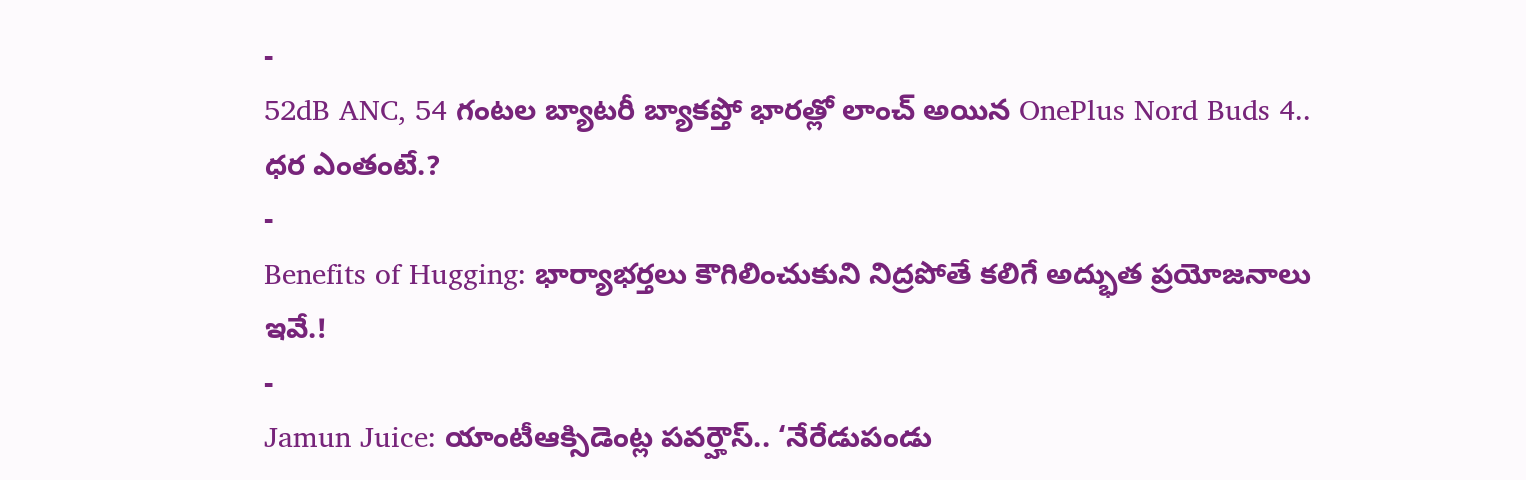-
52dB ANC, 54 గంటల బ్యాటరీ బ్యాకప్తో భారత్లో లాంచ్ అయిన OnePlus Nord Buds 4.. ధర ఎంతంటే.?
-
Benefits of Hugging: భార్యాభర్తలు కౌగిలించుకుని నిద్రపోతే కలిగే అద్భుత ప్రయోజనాలు ఇవే.!
-
Jamun Juice: యాంటీఆక్సిడెంట్ల పవర్హౌస్.. ‘నేరేడుపండు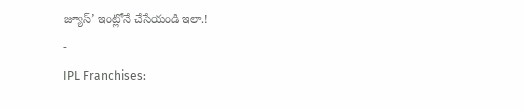జ్యూస్’ ఇంట్లోనే చేసేయండి ఇలా.!
-
IPL Franchises: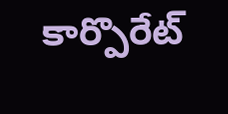కార్పొరేట్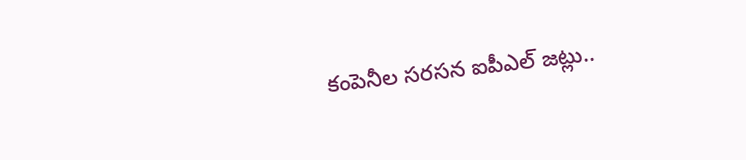కంపెనీల సరసన ఐపీఎల్ జట్లు..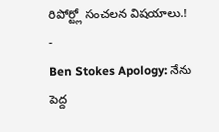రిపోర్ట్లో సంచలన విషయాలు.!
-
Ben Stokes Apology: నేను పెద్ద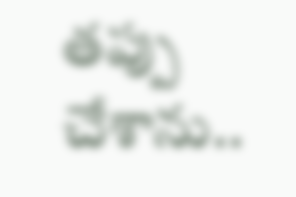తప్పు చేశాను..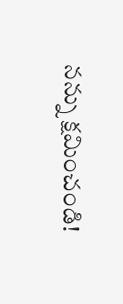నన్ను క్షమించండి!